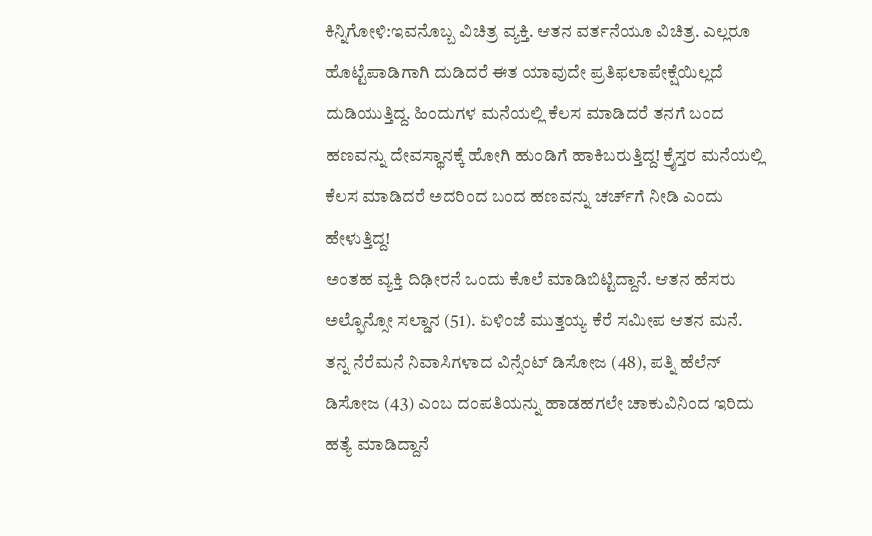ಕಿನ್ನಿಗೋಳಿ:ಇವನೊಬ್ಬ ವಿಚಿತ್ರ ವ್ಯಕ್ತಿ. ಆತನ ವರ್ತನೆಯೂ ವಿಚಿತ್ರ. ಎಲ್ಲರೂ ಹೊಟ್ಟೆಪಾಡಿಗಾಗಿ ದುಡಿದರೆ ಈತ ಯಾವುದೇ ಪ್ರತಿಫಲಾಪೇಕ್ಷೆಯಿಲ್ಲದೆ ದುಡಿಯುತ್ತಿದ್ದ. ಹಿಂದುಗಳ ಮನೆಯಲ್ಲಿ ಕೆಲಸ ಮಾಡಿದರೆ ತನಗೆ ಬಂದ ಹಣವನ್ನು ದೇವಸ್ಥಾನಕ್ಕೆ ಹೋಗಿ ಹುಂಡಿಗೆ ಹಾಕಿಬರುತ್ತಿದ್ದ! ಕ್ರೈಸ್ತರ ಮನೆಯಲ್ಲಿ ಕೆಲಸ ಮಾಡಿದರೆ ಅದರಿಂದ ಬಂದ ಹಣವನ್ನು ಚರ್ಚ್‌ಗೆ ನೀಡಿ ಎಂದು ಹೇಳುತ್ತಿದ್ದ!
ಅಂತಹ ವ್ಯಕ್ತಿ ದಿಢೀರನೆ ಒಂದು ಕೊಲೆ ಮಾಡಿಬಿಟ್ಟಿದ್ದಾನೆ. ಆತನ ಹೆಸರು ಅಲ್ಫೊನ್ಸೋ ಸಲ್ಡಾನ (51). ಏಳಿಂಜೆ ಮುತ್ತಯ್ಯ ಕೆರೆ ಸಮೀಪ ಆತನ ಮನೆ. ತನ್ನ ನೆರೆಮನೆ ನಿವಾಸಿಗಳಾದ ವಿನ್ಸೆಂಟ್ ಡಿಸೋಜ (48), ಪತ್ನಿ ಹೆಲೆನ್ ಡಿಸೋಜ (43) ಎಂಬ ದಂಪತಿಯನ್ನು ಹಾಡಹಗಲೇ ಚಾಕುವಿನಿಂದ ಇರಿದು ಹತ್ಯೆ ಮಾಡಿದ್ದಾನೆ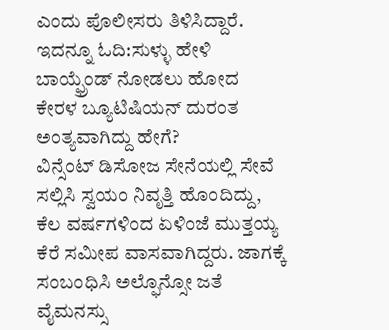ಎಂದು ಪೊಲೀಸರು ತಿಳಿಸಿದ್ದಾರೆ.
ಇದನ್ನೂ ಓದಿ:ಸುಳ್ಳು ಹೇಳಿ ಬಾಯ್ಫ್ರೆಂಡ್ ನೋಡಲು ಹೋದ ಕೇರಳ ಬ್ಯೂಟಿಷಿಯನ್ ದುರಂತ ಅಂತ್ಯವಾಗಿದ್ದು ಹೇಗೆ?
ವಿನ್ಸೆಂಟ್ ಡಿಸೋಜ ಸೇನೆಯಲ್ಲಿ ಸೇವೆ ಸಲ್ಲಿಸಿ ಸ್ವಯಂ ನಿವೃತ್ತಿ ಹೊಂದಿದ್ದು, ಕೆಲ ವರ್ಷಗಳಿಂದ ಏಳಿಂಜೆ ಮುತ್ತಯ್ಯ ಕೆರೆ ಸಮೀಪ ವಾಸವಾಗಿದ್ದರು. ಜಾಗಕ್ಕೆ ಸಂಬಂಧಿಸಿ ಅಲ್ಫೊನ್ಸೋ ಜತೆ ವೈಮನಸ್ಸು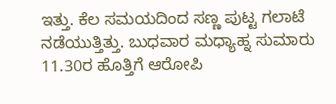ಇತ್ತು. ಕೆಲ ಸಮಯದಿಂದ ಸಣ್ಣ ಪುಟ್ಟ ಗಲಾಟೆ ನಡೆಯುತ್ತಿತ್ತು. ಬುಧವಾರ ಮಧ್ಯಾಹ್ನ ಸುಮಾರು 11.30ರ ಹೊತ್ತಿಗೆ ಆರೋಪಿ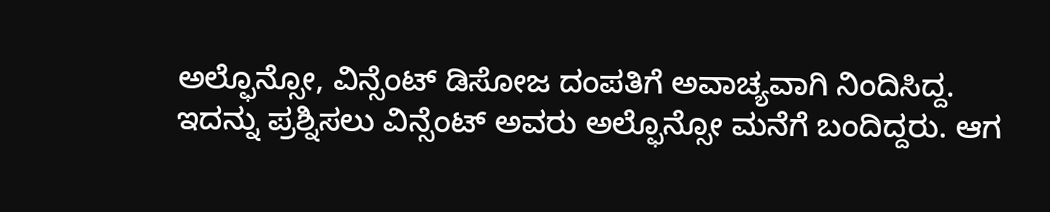ಅಲ್ಫೊನ್ಸೋ, ವಿನ್ಸೆಂಟ್ ಡಿಸೋಜ ದಂಪತಿಗೆ ಅವಾಚ್ಯವಾಗಿ ನಿಂದಿಸಿದ್ದ. ಇದನ್ನು ಪ್ರಶ್ನಿಸಲು ವಿನ್ಸೆಂಟ್ ಅವರು ಅಲ್ಫೊನ್ಸೋ ಮನೆಗೆ ಬಂದಿದ್ದರು. ಆಗ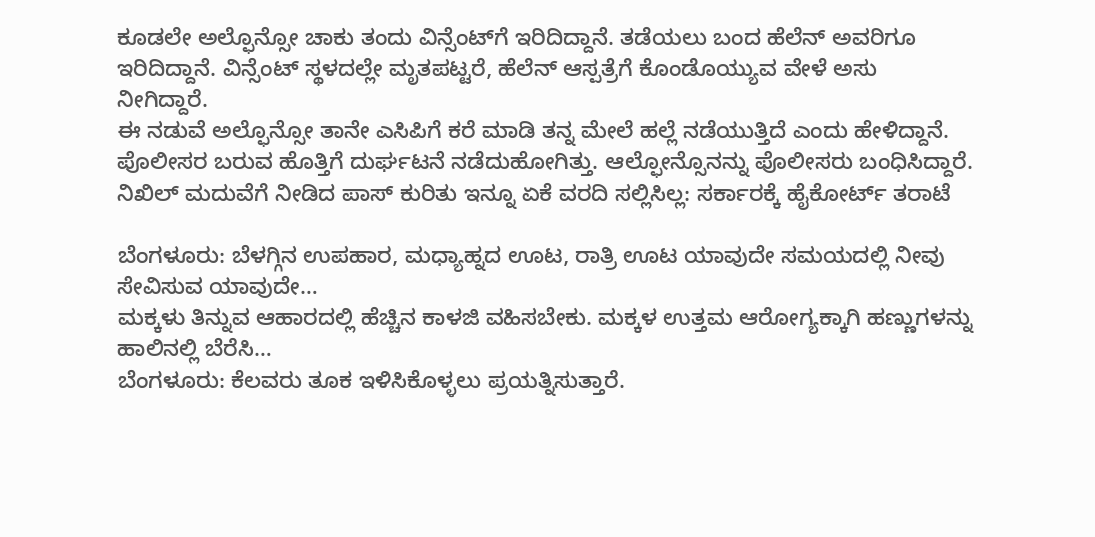ಕೂಡಲೇ ಅಲ್ಫೊನ್ಸೋ ಚಾಕು ತಂದು ವಿನ್ಸೆಂಟ್‌ಗೆ ಇರಿದಿದ್ದಾನೆ. ತಡೆಯಲು ಬಂದ ಹೆಲೆನ್ ಅವರಿಗೂ ಇರಿದಿದ್ದಾನೆ. ವಿನ್ಸೆಂಟ್ ಸ್ಥಳದಲ್ಲೇ ಮೃತಪಟ್ಟರೆ, ಹೆಲೆನ್ ಆಸ್ಪತ್ರೆಗೆ ಕೊಂಡೊಯ್ಯುವ ವೇಳೆ ಅಸು ನೀಗಿದ್ದಾರೆ.
ಈ ನಡುವೆ ಅಲ್ಫೊನ್ಸೋ ತಾನೇ ಎಸಿಪಿಗೆ ಕರೆ ಮಾಡಿ ತನ್ನ ಮೇಲೆ ಹಲ್ಲೆ ನಡೆಯುತ್ತಿದೆ ಎಂದು ಹೇಳಿದ್ದಾನೆ. ಪೊಲೀಸರ ಬರುವ ಹೊತ್ತಿಗೆ ದುರ್ಘಟನೆ ನಡೆದುಹೋಗಿತ್ತು. ಆಲ್ಫೋನ್ಸೊನನ್ನು ಪೊಲೀಸರು ಬಂಧಿಸಿದ್ದಾರೆ.
ನಿಖಿಲ್ ಮದುವೆಗೆ ನೀಡಿದ ಪಾಸ್ ಕುರಿತು ಇನ್ನೂ ಏಕೆ ವರದಿ ಸಲ್ಲಿಸಿಲ್ಲ: ಸರ್ಕಾರಕ್ಕೆ ಹೈಕೋರ್ಟ್ ತರಾಟೆ

ಬೆಂಗಳೂರು: ಬೆಳಗ್ಗಿನ ಉಪಹಾರ, ಮಧ್ಯಾಹ್ನದ ಊಟ, ರಾತ್ರಿ ಊಟ ಯಾವುದೇ ಸಮಯದಲ್ಲಿ ನೀವು ಸೇವಿಸುವ ಯಾವುದೇ…
ಮಕ್ಕಳು ತಿನ್ನುವ ಆಹಾರದಲ್ಲಿ ಹೆಚ್ಚಿನ ಕಾಳಜಿ ವಹಿಸಬೇಕು. ಮಕ್ಕಳ ಉತ್ತಮ ಆರೋಗ್ಯಕ್ಕಾಗಿ ಹಣ್ಣುಗಳನ್ನು ಹಾಲಿನಲ್ಲಿ ಬೆರೆಸಿ…
ಬೆಂಗಳೂರು: ಕೆಲವರು ತೂಕ ಇಳಿಸಿಕೊಳ್ಳಲು ಪ್ರಯತ್ನಿಸುತ್ತಾರೆ.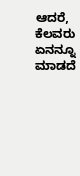ಆದರೆ, ಕೆಲವರು ಏನನ್ನೂ ಮಾಡದೆ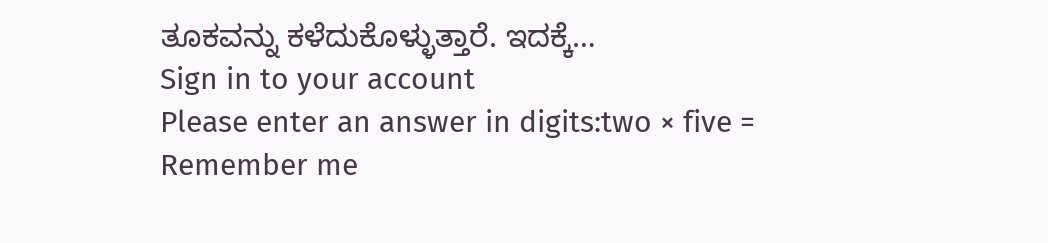ತೂಕವನ್ನು ಕಳೆದುಕೊಳ್ಳುತ್ತಾರೆ. ಇದಕ್ಕೆ…
Sign in to your account
Please enter an answer in digits:two × five =
Remember me